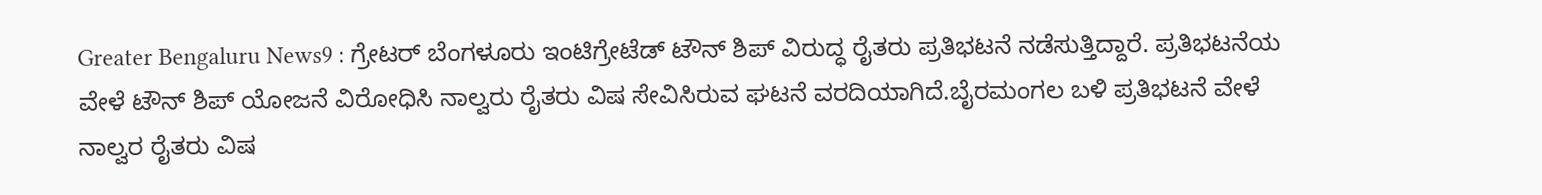Greater Bengaluru News9 : ಗ್ರೇಟರ್ ಬೆಂಗಳೂರು ಇಂಟಿಗ್ರೇಟೆಡ್ ಟೌನ್ ಶಿಪ್ ವಿರುದ್ಧ ರೈತರು ಪ್ರತಿಭಟನೆ ನಡೆಸುತ್ತಿದ್ದಾರೆ. ಪ್ರತಿಭಟನೆಯ ವೇಳೆ ಟೌನ್ ಶಿಪ್ ಯೋಜನೆ ವಿರೋಧಿಸಿ ನಾಲ್ವರು ರೈತರು ವಿಷ ಸೇವಿಸಿರುವ ಘಟನೆ ವರದಿಯಾಗಿದೆ.ಬೈರಮಂಗಲ ಬಳಿ ಪ್ರತಿಭಟನೆ ವೇಳೆ ನಾಲ್ವರ ರೈತರು ವಿಷ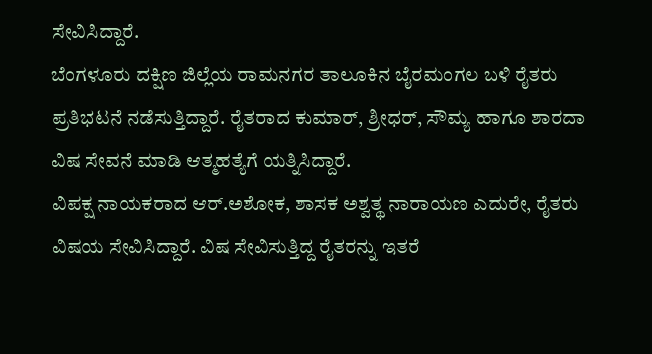ಸೇವಿಸಿದ್ದಾರೆ.
ಬೆಂಗಳೂರು ದಕ್ಷಿಣ ಜಿಲ್ಲೆಯ ರಾಮನಗರ ತಾಲೂಕಿನ ಬೈರಮಂಗಲ ಬಳಿ ರೈತರು ಪ್ರತಿಭಟನೆ ನಡೆಸುತ್ತಿದ್ದಾರೆ. ರೈತರಾದ ಕುಮಾರ್, ಶ್ರೀಧರ್, ಸೌಮ್ಯ ಹಾಗೂ ಶಾರದಾ ವಿಷ ಸೇವನೆ ಮಾಡಿ ಆತ್ಮಹತ್ಯೆಗೆ ಯತ್ನಿಸಿದ್ದಾರೆ.
ವಿಪಕ್ಷ ನಾಯಕರಾದ ಆರ್.ಅಶೋಕ, ಶಾಸಕ ಅಶ್ವತ್ಥ ನಾರಾಯಣ ಎದುರೇ, ರೈತರು ವಿಷಯ ಸೇವಿಸಿದ್ದಾರೆ. ವಿಷ ಸೇವಿಸುತ್ತಿದ್ದ ರೈತರನ್ನು ಇತರೆ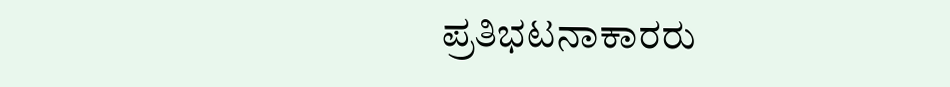ಪ್ರತಿಭಟನಾಕಾರರು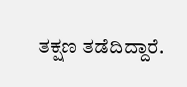ತಕ್ಷಣ ತಡೆದಿದ್ದಾರೆ.